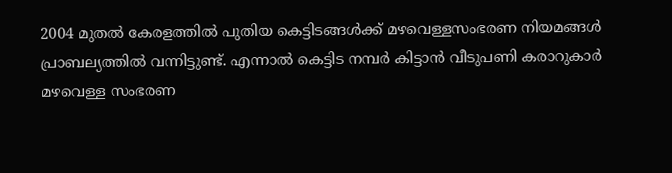2004 മുതൽ കേരളത്തിൽ പുതിയ കെട്ടിടങ്ങൾക്ക് മഴവെള്ളസംഭരണ നിയമങ്ങൾ പ്രാബല്യത്തിൽ വന്നിട്ടുണ്ട്. എന്നാൽ കെട്ടിട നമ്പർ കിട്ടാൻ വീടുപണി കരാറുകാർ മഴവെള്ള സംഭരണ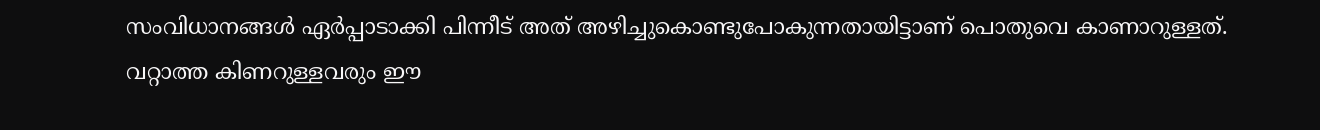സംവിധാനങ്ങൾ ഏർപ്പാടാക്കി പിന്നീട് അത് അഴിച്ചുകൊണ്ടുപോകുന്നതായിട്ടാണ് പൊതുവെ കാണാറുള്ളത്.
വറ്റാത്ത കിണറുള്ളവരും ഈ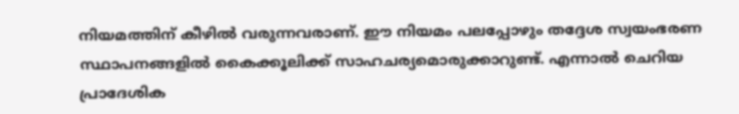നിയമത്തിന് കീഴിൽ വരുന്നവരാണ്. ഈ നിയമം പലപ്പോഴും തദ്ദേശ സ്വയംഭരണ സ്ഥാപനങ്ങളിൽ കൈക്കൂലിക്ക് സാഹചര്യമൊരുക്കാറുണ്ട്. എന്നാൽ ചെറിയ പ്രാദേശിക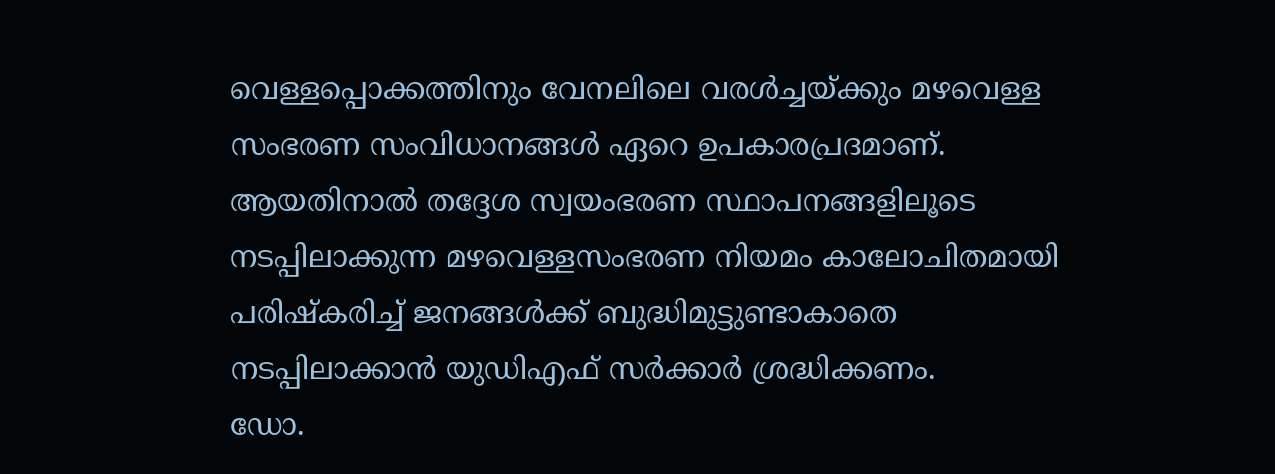വെള്ളപ്പൊക്കത്തിനും വേനലിലെ വരൾച്ചയ്ക്കും മഴവെള്ള സംഭരണ സംവിധാനങ്ങൾ ഏറെ ഉപകാരപ്രദമാണ്.
ആയതിനാൽ തദ്ദേശ സ്വയംഭരണ സ്ഥാപനങ്ങളിലൂടെ നടപ്പിലാക്കുന്ന മഴവെള്ളസംഭരണ നിയമം കാലോചിതമായി പരിഷ്കരിച്ച് ജനങ്ങൾക്ക് ബുദ്ധിമുട്ടുണ്ടാകാതെ നടപ്പിലാക്കാൻ യുഡിഎഫ് സർക്കാർ ശ്രദ്ധിക്കണം.
ഡോ.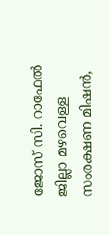ജോസ് സി. റാഫേൽ
ജില്ലാ മഴവെള്ള സംരക്ഷണ മിഷൻ,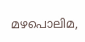മഴപൊലിമ,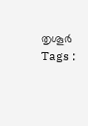തൃശൂർ
Tags :